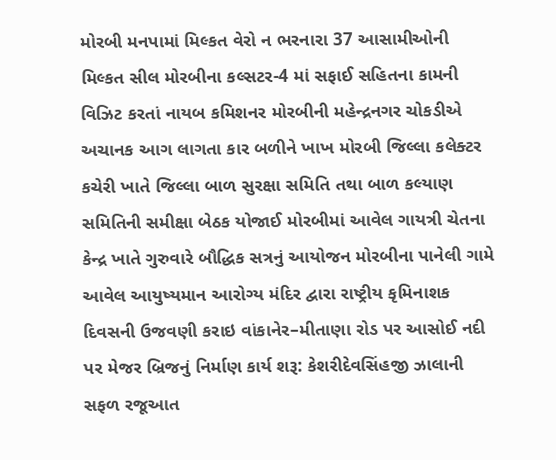મોરબી મનપામાં મિલ્કત વેરો ન ભરનારા 37 આસામીઓની મિલ્કત સીલ મોરબીના કલ્સટર-4 માં સફાઈ સહિતના કામની વિઝિટ કરતાં નાયબ કમિશનર મોરબીની મહેન્દ્રનગર ચોકડીએ અચાનક આગ લાગતા કાર બળીને ખાખ મોરબી જિલ્લા કલેક્ટર કચેરી ખાતે જિલ્લા બાળ સુરક્ષા સમિતિ તથા બાળ કલ્યાણ સમિતિની સમીક્ષા બેઠક યોજાઈ મોરબીમાં આવેલ ગાયત્રી ચેતના કેન્દ્ર ખાતે ગુરુવારે બૌદ્ધિક સત્રનું આયોજન મોરબીના પાનેલી ગામે આવેલ આયુષ્યમાન આરોગ્ય મંદિર દ્વારા રાષ્ટ્રીય કૃમિનાશક દિવસની ઉજવણી કરાઇ વાંકાનેર–મીતાણા રોડ પર આસોઈ નદી પર મેજર બ્રિજનું નિર્માણ કાર્ય શરૂ: કેશરીદેવસિંહજી ઝાલાની સફળ રજૂઆત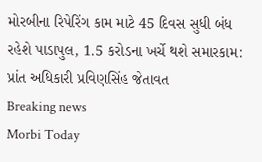મોરબીના રિપેરિંગ કામ માટે 45 દિવસ સુધી બંધ રહેશે પાડાપુલ, 1.5 કરોડના ખર્ચે થશે સમારકામ: પ્રાંત અધિકારી પ્રવિણસિંહ જેતાવત
Breaking news
Morbi Today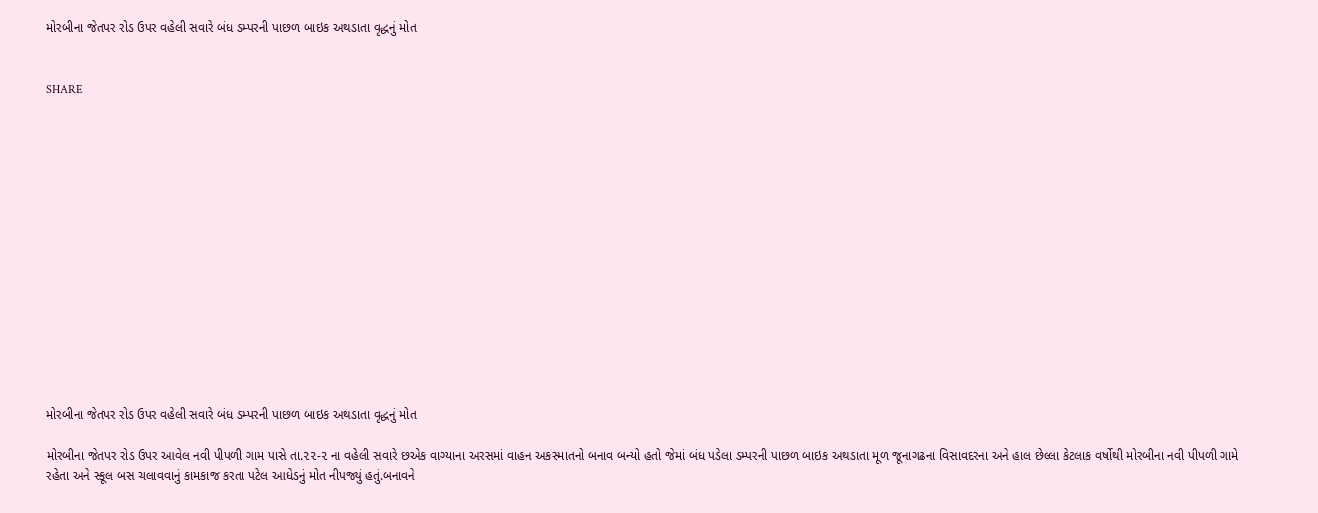મોરબીના જેતપર રોડ ઉપર વહેલી સવારે બંધ ડમ્પરની પાછળ બાઇક અથડાતા વૃદ્ધનું મોત


SHARE















મોરબીના જેતપર રોડ ઉપર વહેલી સવારે બંધ ડમ્પરની પાછળ બાઇક અથડાતા વૃદ્ધનું મોત

મોરબીના જેતપર રોડ ઉપર આવેલ નવી પીપળી ગામ પાસે તા.૨૨-૨ ના વહેલી સવારે છએક વાગ્યાના અરસમાં વાહન અકસ્માતનો બનાવ બન્યો હતો જેમાં બંધ પડેલા ડમ્પરની પાછળ બાઇક અથડાતા મૂળ જૂનાગઢના વિસાવદરના અને હાલ છેલ્લા કેટલાક વર્ષોથી મોરબીના નવી પીપળી ગામે રહેતા અને સ્કૂલ બસ ચલાવવાનું કામકાજ કરતા પટેલ આધેડનું મોત નીપજ્યું હતું.બનાવને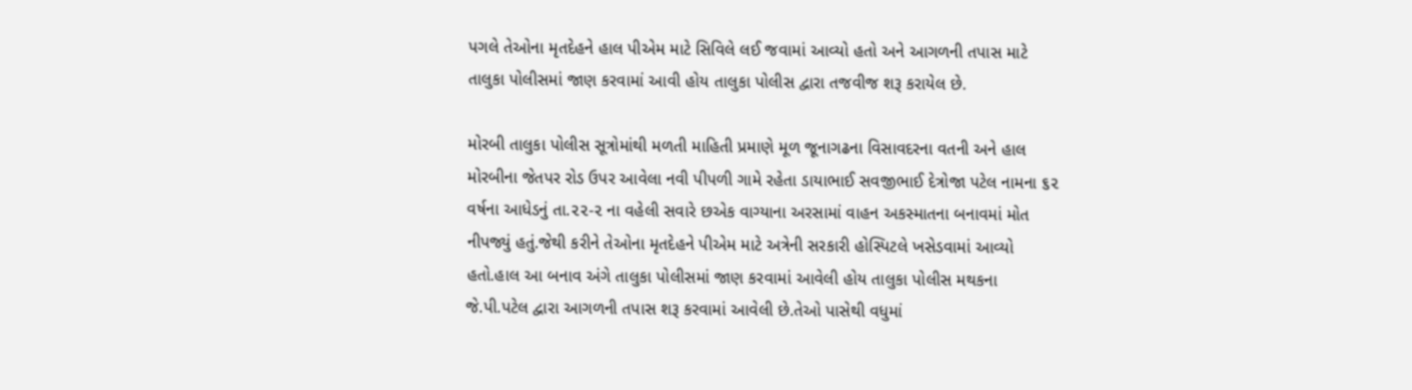પગલે તેઓના મૃતદેહને હાલ પીએમ માટે સિવિલે લઈ જવામાં આવ્યો હતો અને આગળની તપાસ માટે તાલુકા પોલીસમાં જાણ કરવામાં આવી હોય તાલુકા પોલીસ દ્વારા તજવીજ શરૂ કરાયેલ છે.

મોરબી તાલુકા પોલીસ સૂત્રોમાંથી મળતી માહિતી પ્રમાણે મૂળ જૂનાગઢના વિસાવદરના વતની અને હાલ મોરબીના જેતપર રોડ ઉપર આવેલા નવી પીપળી ગામે રહેતા ડાયાભાઈ સવજીભાઈ દેત્રોજા પટેલ નામના ૬૨ વર્ષના આધેડનું તા.૨૨-૨ ના વહેલી સવારે છએક વાગ્યાના અરસામાં વાહન અકસ્માતના બનાવમાં મોત નીપજ્યું હતું.જેથી કરીને તેઓના મૃતદેહને પીએમ માટે અત્રેની સરકારી હોસ્પિટલે ખસેડવામાં આવ્યો હતો.હાલ આ બનાવ અંગે તાલુકા પોલીસમાં જાણ કરવામાં આવેલી હોય તાલુકા પોલીસ મથકના જે.પી.પટેલ દ્વારા આગળની તપાસ શરૂ કરવામાં આવેલી છે.તેઓ પાસેથી વધુમાં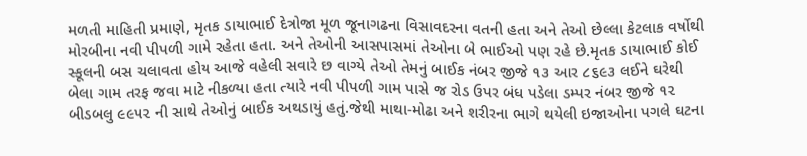મળતી માહિતી પ્રમાણે, મૃતક ડાયાભાઈ દેત્રોજા મૂળ જૂનાગઢના વિસાવદરના વતની હતા અને તેઓ છેલ્લા કેટલાક વર્ષોથી મોરબીના નવી પીપળી ગામે રહેતા હતા. અને તેઓની આસપાસમાં તેઓના બે ભાઈઓ પણ રહે છે.મૃતક ડાયાભાઈ કોઈ સ્કૂલની બસ ચલાવતા હોય આજે વહેલી સવારે છ વાગ્યે તેઓ તેમનું બાઈક નંબર જીજે ૧૩ આર ૮૬૯૩ લઈને ઘરેથી બેલા ગામ તરફ જવા માટે નીકળ્યા હતા ત્યારે નવી પીપળી ગામ પાસે જ રોડ ઉપર બંધ પડેલા ડમ્પર નંબર જીજે ૧૨ બીડબલુ ૯૯૫૨ ની સાથે તેઓનું બાઈક અથડાયું હતું.જેથી માથા-મોઢા અને શરીરના ભાગે થયેલી ઇજાઓના પગલે ઘટના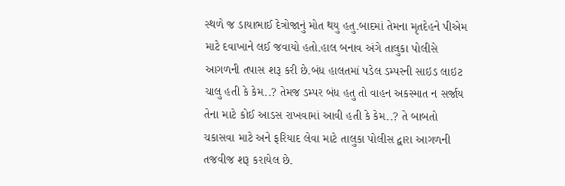સ્થળે જ ડાયાભાઈ દેત્રોજાનું મોત થયુ હતુ.બાદમાં તેમના મૃતદેહને પીએમ માટે દવાખાને લઈ જવાયો હતો.હાલ બનાવ અંગે તાલુકા પોલીસે આગળની તપાસ શરૂ કરી છે.બંધ હાલતમાં પડેલ ડમ્પરની સાઇડ લાઇટ ચાલુ હતી કે કેમ..? તેમજ ડમ્પર બંધ હતુ તો વાહન અકસ્માત ન સર્જાય તેના માટે કોઈ આડસ રાખવામાં આવી હતી કે કેમ..? તે બાબતો ચકાસવા માટે અને ફરિયાદ લેવા માટે તાલુકા પોલીસ દ્વારા આગળની તજવીજ શરૂ કરાયેલ છે.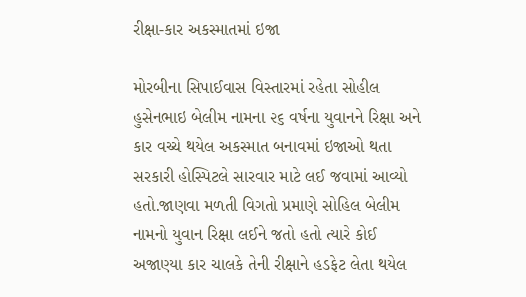રીક્ષા-કાર અકસ્માતમાં ઇજા

મોરબીના સિપાઈવાસ વિસ્તારમાં રહેતા સોહીલ હુસેનભાઇ બેલીમ નામના ૨૬ વર્ષના યુવાનને રિક્ષા અને કાર વચ્ચે થયેલ અકસ્માત બનાવમાં ઇજાઓ થતા સરકારી હોસ્પિટલે સારવાર માટે લઈ જવામાં આવ્યો હતો.જાણવા મળતી વિગતો પ્રમાણે સોહિલ બેલીમ નામનો યુવાન રિક્ષા લઈને જતો હતો ત્યારે કોઈ અજાણ્યા કાર ચાલકે તેની રીક્ષાને હડફેટ લેતા થયેલ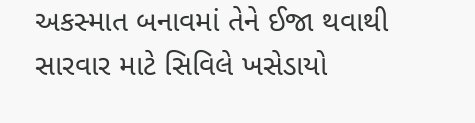અકસ્માત બનાવમાં તેને ઈજા થવાથી સારવાર માટે સિવિલે ખસેડાયો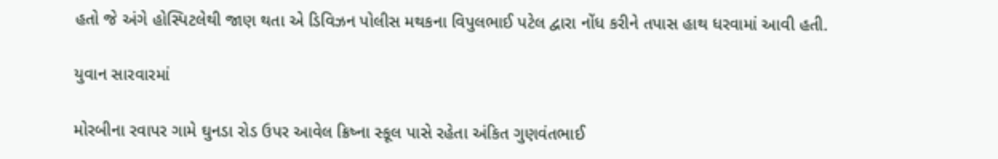હતો જે અંગે હોસ્પિટલેથી જાણ થતા એ ડિવિઝન પોલીસ મથકના વિપુલભાઈ પટેલ દ્વારા નોંધ કરીને તપાસ હાથ ધરવામાં આવી હતી.

યુવાન સારવારમાં

મોરબીના રવાપર ગામે ઘુનડા રોડ ઉપર આવેલ ક્રિષ્ના સ્કૂલ પાસે રહેતા અંકિત ગુણવંતભાઈ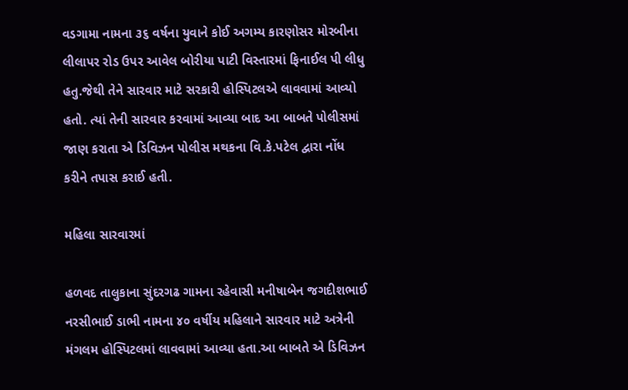વડગામા નામના ૩૬ વર્ષના યુવાને કોઈ અગમ્ય કારણોસર મોરબીના લીલાપર રોડ ઉપર આવેલ બોરીયા પાટી વિસ્તારમાં ફિનાઈલ પી લીધુ હતુ.જેથી તેને સારવાર માટે સરકારી હોસ્પિટલએ લાવવામાં આવ્યો હતો. ત્યાં તેની સારવાર કરવામાં આવ્યા બાદ આ બાબતે પોલીસમાં જાણ કરાતા એ ડિવિઝન પોલીસ મથકના વિ.કે.પટેલ દ્વારા નોંધ કરીને તપાસ કરાઈ હતી.

મહિલા સારવારમાં

હળવદ તાલુકાના સુંદરગઢ ગામના રહેવાસી મનીષાબેન જગદીશભાઈ નરસીભાઈ ડાભી નામના ૪૦ વર્ષીય મહિલાને સારવાર માટે અત્રેની મંગલમ હોસ્પિટલમાં લાવવામાં આવ્યા હતા.આ બાબતે એ ડિવિઝન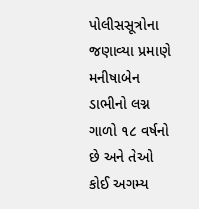પોલીસસૂત્રોના જણાવ્યા પ્રમાણે મનીષાબેન ડાભીનો લગ્ન ગાળો ૧૮ વર્ષનો છે અને તેઓ કોઈ અગમ્ય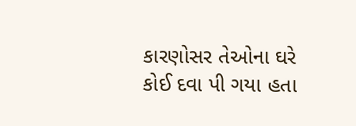કારણોસર તેઓના ઘરે કોઈ દવા પી ગયા હતા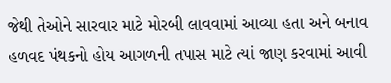જેથી તેઓને સારવાર માટે મોરબી લાવવામાં આવ્યા હતા અને બનાવ હળવદ પંથકનો હોય આગળની તપાસ માટે ત્યાં જાણ કરવામાં આવી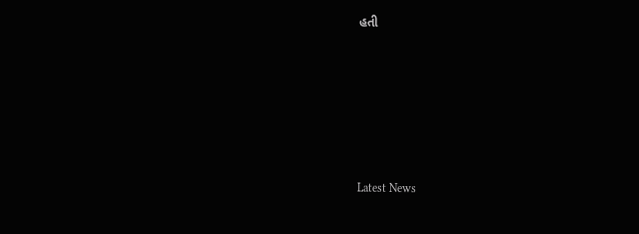હતી






Latest News